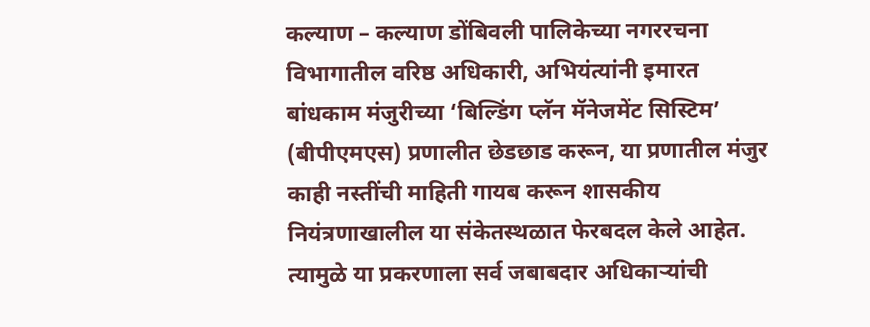कल्याण – कल्याण डोंबिवली पालिकेच्या नगररचना विभागातील वरिष्ठ अधिकारी, अभियंत्यांनी इमारत बांधकाम मंजुरीच्या ‘बिल्डिंग प्लॅन मॅनेजमेंट सिस्टिम’ (बीपीएमएस) प्रणालीत छेडछाड करून, या प्रणातील मंजुर काही नस्तींची माहिती गायब करून शासकीय नियंत्रणाखालील या संकेतस्थळात फेरबदल केले आहेत. त्यामुळे या प्रकरणाला सर्व जबाबदार अधिकाऱ्यांची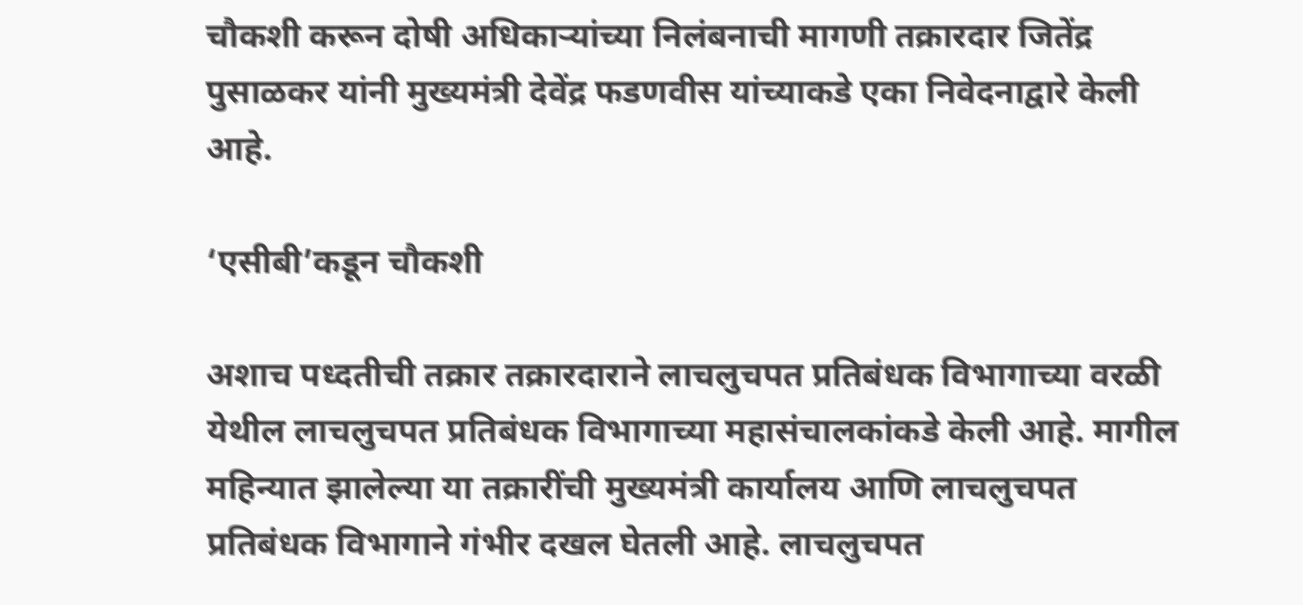चौकशी करून दोषी अधिकाऱ्यांच्या निलंबनाची मागणी तक्रारदार जितेंद्र पुसाळकर यांनी मुख्यमंत्री देवेंद्र फडणवीस यांच्याकडे एका निवेदनाद्वारे केली आहे.

‘एसीबी’कडून चौकशी

अशाच पध्दतीची तक्रार तक्रारदाराने लाचलुचपत प्रतिबंधक विभागाच्या वरळी येथील लाचलुचपत प्रतिबंधक विभागाच्या महासंचालकांकडे केली आहे. मागील महिन्यात झालेल्या या तक्रारींची मुख्यमंत्री कार्यालय आणि लाचलुचपत प्रतिबंधक विभागाने गंभीर दखल घेतली आहे. लाचलुचपत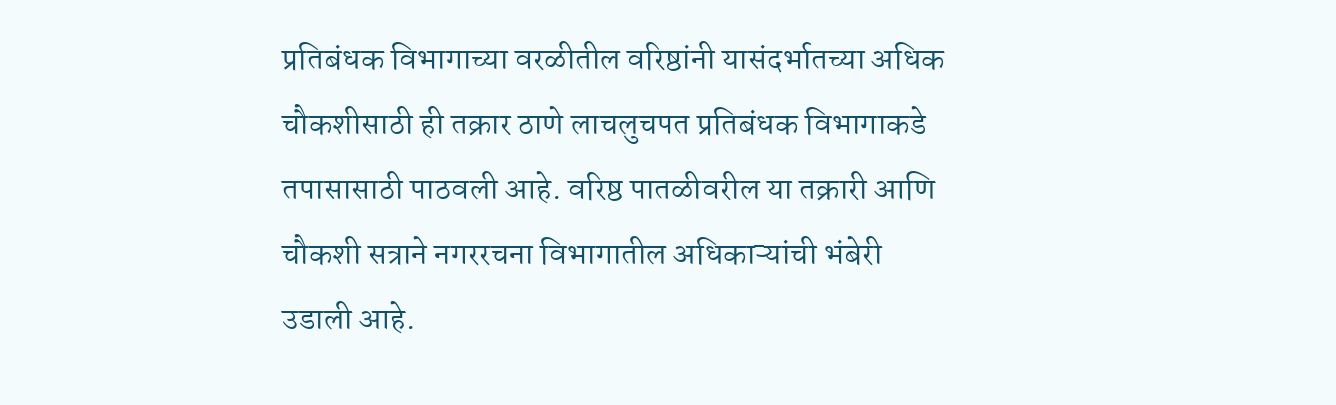प्रतिबंधक विभागाच्या वरळीतील वरिष्ठांनी यासंदर्भातच्या अधिक चौकशीसाठी ही तक्रार ठाणे लाचलुचपत प्रतिबंधक विभागाकडे तपासासाठी पाठवली आहे. वरिष्ठ पातळीवरील या तक्रारी आणि चौकशी सत्राने नगररचना विभागातील अधिकाऱ्यांची भंबेरी उडाली आहे.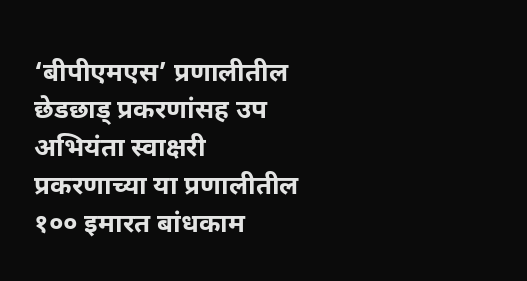‘बीपीएमएस’ प्रणालीतील छेडछाड् प्रकरणांसह उप अभियंता स्वाक्षरी प्रकरणाच्या या प्रणालीतील १०० इमारत बांधकाम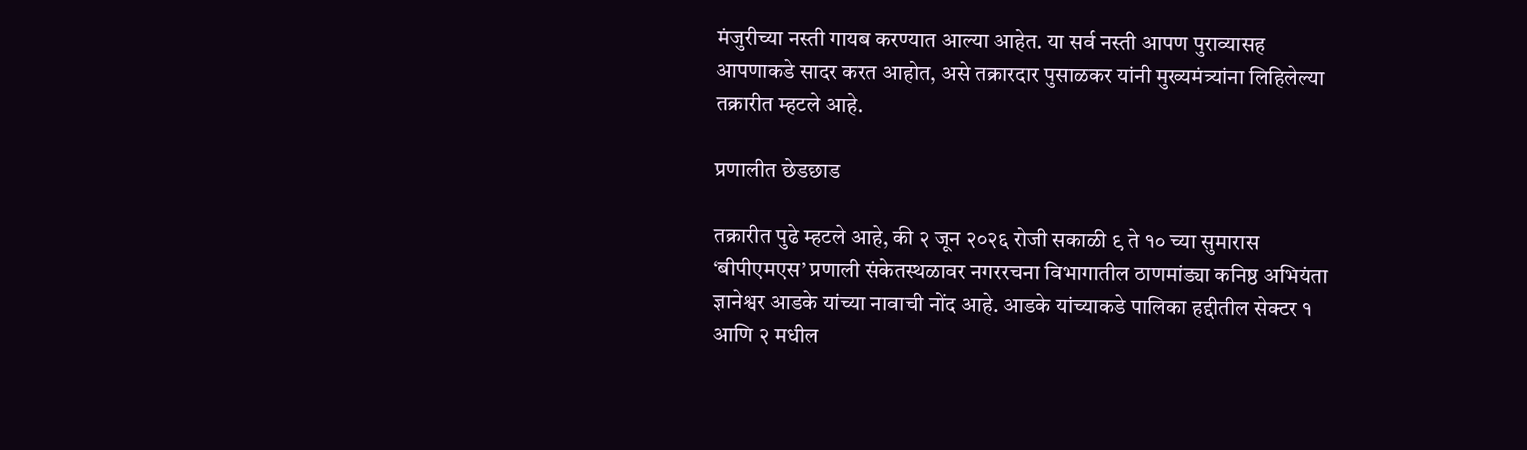मंजुरीच्या नस्ती गायब करण्यात आल्या आहेत. या सर्व नस्ती आपण पुराव्यासह आपणाकडे सादर करत आहोत, असे तक्रारदार पुसाळकर यांनी मुख्यमंत्र्यांना लिहिलेल्या तक्रारीत म्हटले आहे.

प्रणालीत छेडछाड

तक्रारीत पुढे म्हटले आहे, की २ जून २०२६ रोजी सकाळी ९ ते १० च्या सुमारास ‘बीपीएमएस’ प्रणाली संकेतस्थळावर नगररचना विभागातील ठाणमांड्या कनिष्ठ अभियंता ज्ञानेश्वर आडके यांच्या नावाची नोंद आहे. आडके यांच्याकडे पालिका हद्दीतील सेक्टर १ आणि २ मधील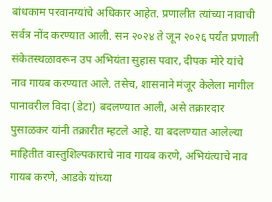बांधकाम परवानग्यांचे अधिकार आहेत. प्रणालीत त्यांच्या नावाची सर्वत्र नोंद करण्यात आली. सन २०२४ ते जून २०२६ पर्यंत प्रणाली संकेतस्थळावरून उप अभियंता सुहास पवार, दीपक मोरे यांचे नाव गायब करण्यात आले. तसेच, शासनाने मंजूर केलेला मागील पानावरील विदा (डेटा) बदलण्यात आली, असे तक्रारदार पुसाळकर यांनी तक्रारीत म्हटले आहे. या बदलण्यात आलेल्या माहितीत वास्तुशिल्पकाराचे नाव गायब करणे, अभियंत्याचे नाव गायब करणे, आडके यांच्या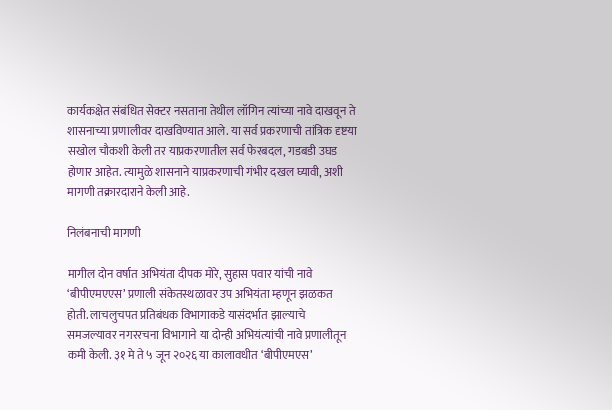कार्यकक्षेत संबंधित सेक्टर नसताना तेथील लॉगिन त्यांच्या नावे दाखवून ते शासनाच्या प्रणालीवर दाखविण्यात आले. या सर्व प्रकरणाची तांत्रिक दृष्टया सखोल चौकशी केली तर याप्रकरणातील सर्व फेरबदल, गडबडी उघड होणार आहेत. त्यामुळे शासनाने याप्रकरणाची गंभीर दखल घ्यावी, अशी मागणी तक्रारदाराने केली आहे.

निलंबनाची मागणी

मागील दोन वर्षात अभियंता दीपक मोरे, सुहास पवार यांची नावे ‘बीपीएमएएस’ प्रणाली संकेतस्थळावर उप अभियंता म्हणून झळकत होती. लाचलुचपत प्रतिबंधक विभागाकडे यासंदर्भात झाल्याचे समजल्यावर नगररचना विभागाने या दोन्ही अभियंत्यांची नावे प्रणालीतून कमी केली. ३१ मे ते ५ जून २०२६ या कालावधीत ‘बीपीएमएस’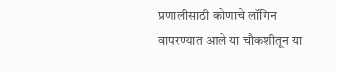प्रणालीसाठी कोणाचे लॉगिन वापरण्यात आले या चौकशीतून या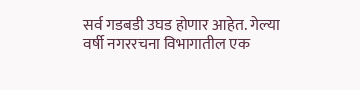सर्व गडबडी उघड होणार आहेत. गेल्या वर्षी नगररचना विभागातील एक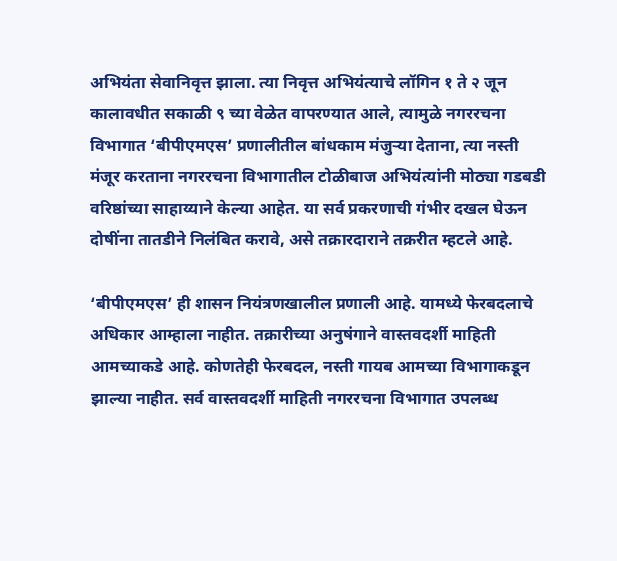अभियंता सेवानिवृत्त झाला. त्या निवृत्त अभियंत्याचे लॉगिन १ ते २ जून कालावधीत सकाळी ९ च्या वेळेत वापरण्यात आले, त्यामुळे नगररचना विभागात ‘बीपीएमएस’ प्रणालीतील बांधकाम मंजुऱ्या देताना, त्या नस्ती मंजूर करताना नगररचना विभागातील टोळीबाज अभियंत्यांनी मोठ्या गडबडी वरिष्ठांच्या साहाय्याने केल्या आहेत. या सर्व प्रकरणाची गंभीर दखल घेऊन दोषींना तातडीने निलंबित करावे, असे तक्रारदाराने तक्ररीत म्हटले आहे.

‘बीपीएमएस’ ही शासन नियंत्रणखालील प्रणाली आहे. यामध्ये फेरबदलाचे अधिकार आम्हाला नाहीत. तक्रारीच्या अनुषंगाने वास्तवदर्शी माहिती आमच्याकडे आहे. कोणतेही फेरबदल, नस्ती गायब आमच्या विभागाकडून झाल्या नाहीत. सर्व वास्तवदर्शी माहिती नगररचना विभागात उपलब्ध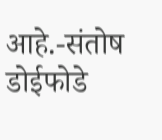आहे.-संतोष डोईफोडे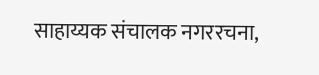साहाय्यक संचालक नगररचना,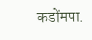कडोंमपा.